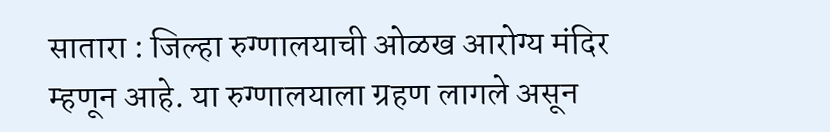सातारा : जिल्हा रुग्णालयाची ओळख आरोग्य मंदिर म्हणून आहे. या रुग्णालयाला ग्रहण लागले असून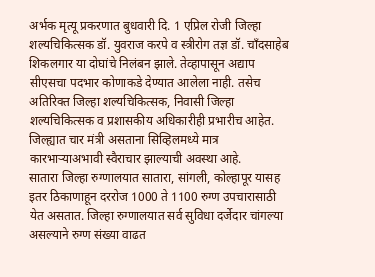अर्भक मृत्यू प्रकरणात बुधवारी दि. 1 एप्रिल रोजी जिल्हा शल्यचिकित्सक डॉ. युवराज करपे व स्त्रीरोग तज्ञ डॉ. चाँदसाहेब शिकलगार या दोघांचे निलंबन झाले. तेव्हापासून अद्याप सीएसचा पदभार कोणाकडे देण्यात आलेला नाही. तसेच अतिरिक्त जिल्हा शल्यचिकित्सक, निवासी जिल्हा शल्यचिकित्सक व प्रशासकीय अधिकारीही प्रभारीच आहेत. जिल्ह्यात चार मंत्री असताना सिव्हिलमध्ये मात्र कारभाऱ्याअभावी स्वैराचार झाल्याची अवस्था आहे.
सातारा जिल्हा रुग्णालयात सातारा, सांगली, कोल्हापूर यासह इतर ठिकाणाहून दररोज 1000 ते 1100 रुग्ण उपचारासाठी येत असतात. जिल्हा रुग्णालयात सर्व सुविधा दर्जेदार चांगल्या असल्याने रुग्ण संख्या वाढत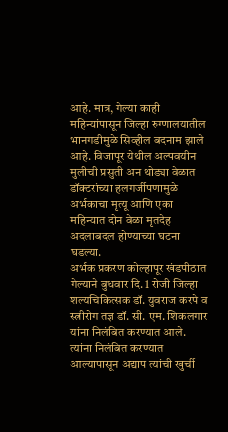आहे. मात्र, गेल्या काही महिन्यांपासून जिल्हा रुग्णालयातील भानगडीमुळे सिव्हील बदनाम झाले आहे. विजापूर येथील अल्पवयीन मुलीची प्रसुती अन थोड्या वेळात डॉक्टरांच्या हलगर्जीपणामुळे अर्भकाचा मृत्यू आणि एका महिन्यात दोन वेळा मृतदेह अदलाबदल होण्याच्या घटना घडल्या.
अर्भक प्रकरण कोल्हापूर खंडपीठात गेल्याने बुधवार दि. 1 रोजी जिल्हा शल्यचिकित्सक डॉ. युवराज करपे व स्त्रीरोग तज्ञ डॉ. सी. एम. शिकलगार यांना निलंबित करण्यात आले. त्यांना निलंबित करण्यात आल्यापासून अद्याप त्यांची खुर्ची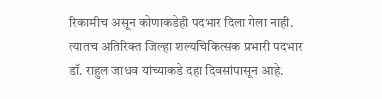रिकामीच असून कोणाकडेही पदभार दिला गेला नाही. त्यातच अतिरिक्त जिल्हा शल्यचिकित्सक प्रभारी पदभार डॉ. राहुल जाधव यांच्याकडे दहा दिवसांपासून आहे.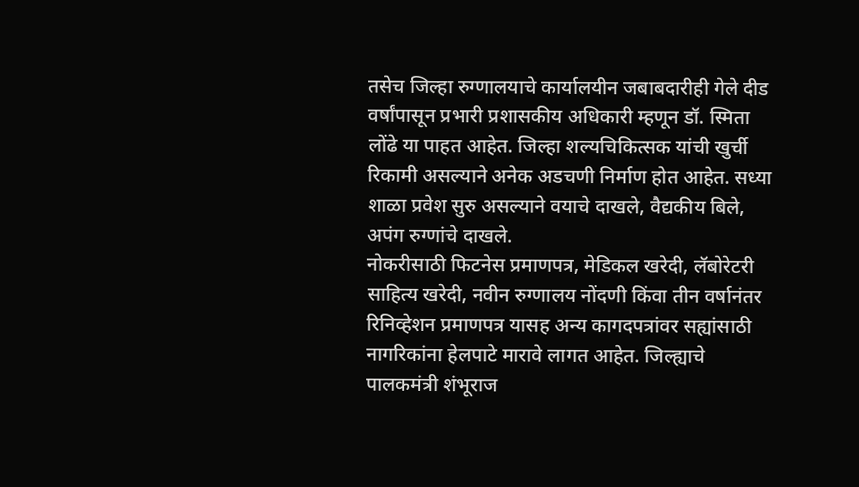तसेच जिल्हा रुग्णालयाचे कार्यालयीन जबाबदारीही गेले दीड वर्षांपासून प्रभारी प्रशासकीय अधिकारी म्हणून डॉ. स्मिता लोंढे या पाहत आहेत. जिल्हा शल्यचिकित्सक यांची खुर्ची रिकामी असल्याने अनेक अडचणी निर्माण होत आहेत. सध्या शाळा प्रवेश सुरु असल्याने वयाचे दाखले, वैद्यकीय बिले, अपंग रुग्णांचे दाखले.
नोकरीसाठी फिटनेस प्रमाणपत्र, मेडिकल खरेदी, लॅबोरेटरी साहित्य खरेदी, नवीन रुग्णालय नोंदणी किंवा तीन वर्षानंतर रिनिव्हेशन प्रमाणपत्र यासह अन्य कागदपत्रांवर सह्यांसाठी नागरिकांना हेलपाटे मारावे लागत आहेत. जिल्ह्याचे पालकमंत्री शंभूराज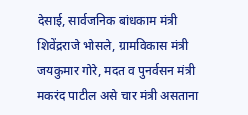देसाई, सार्वजनिक बांधकाम मंत्री शिवेंद्रराजे भोसले, ग्रामविकास मंत्री जयकुमार गोरे, मदत व पुनर्वसन मंत्री मकरंद पाटील असे चार मंत्री असताना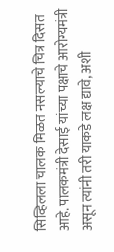सिव्हिलला चालक मिळत नसल्याचे चित्र दिसत आहे. पालकमंत्री देसाई यांच्या पक्षाचे आरोग्यमंत्री असून त्यांनी तरी याकडे लक्ष द्यावे, अशी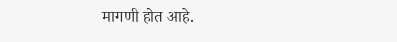मागणी होत आहे.